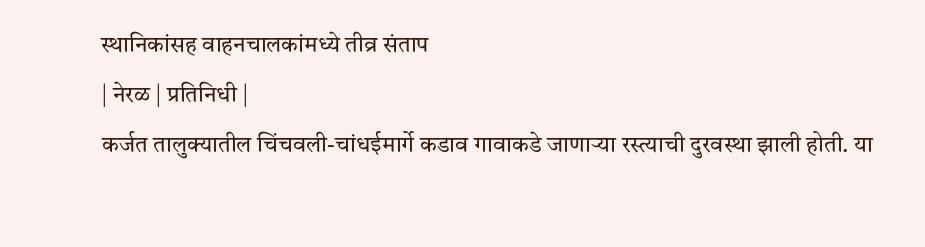स्थानिकांसह वाहनचालकांमध्ये तीव्र संताप
| नेरळ | प्रतिनिधी |
कर्जत तालुक्यातील चिंचवली-चांधईमार्गे कडाव गावाकडे जाणाऱ्या रस्त्याची दुरवस्था झाली होती. या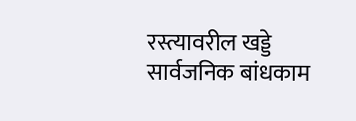रस्त्यावरील खड्डे सार्वजनिक बांधकाम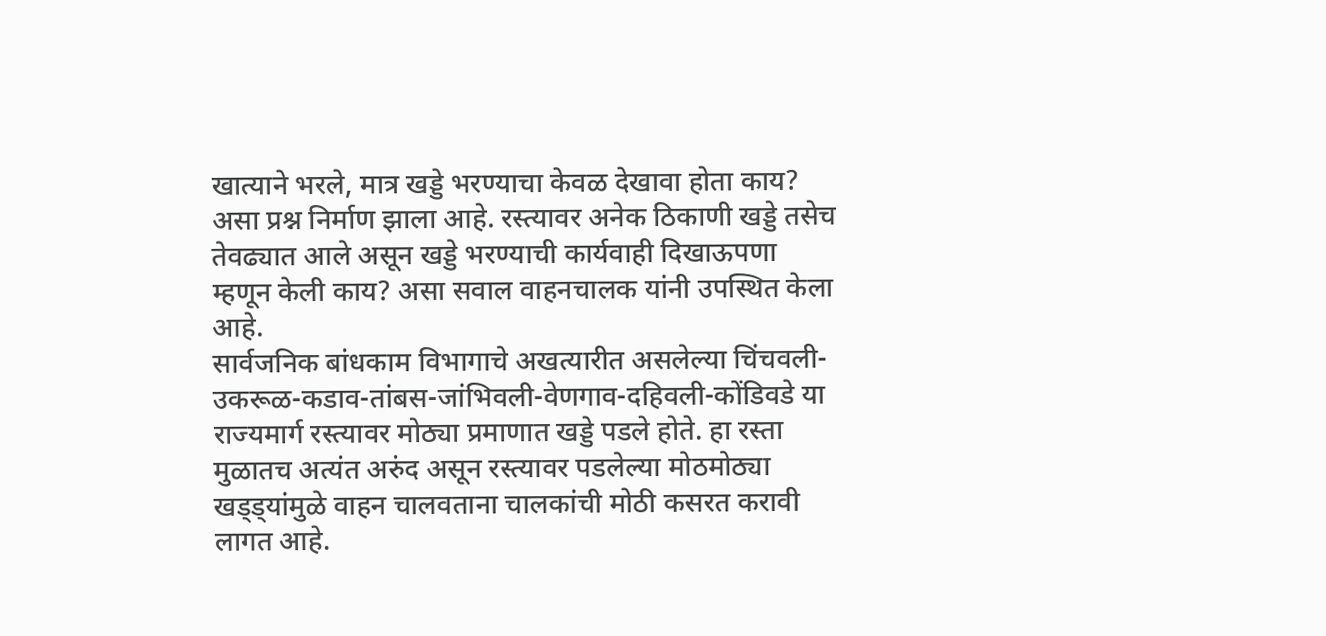खात्याने भरले, मात्र खड्डे भरण्याचा केवळ देखावा होता काय? असा प्रश्न निर्माण झाला आहे. रस्त्यावर अनेक ठिकाणी खड्डे तसेच तेवढ्यात आले असून खड्डे भरण्याची कार्यवाही दिखाऊपणा म्हणून केली काय? असा सवाल वाहनचालक यांनी उपस्थित केला आहे.
सार्वजनिक बांधकाम विभागाचे अखत्यारीत असलेल्या चिंचवली-उकरूळ-कडाव-तांबस-जांभिवली-वेणगाव-दहिवली-कोंडिवडे या राज्यमार्ग रस्त्यावर मोठ्या प्रमाणात खड्डे पडले होते. हा रस्ता मुळातच अत्यंत अरुंद असून रस्त्यावर पडलेल्या मोठमोठ्या खड्ड्यांमुळे वाहन चालवताना चालकांची मोठी कसरत करावी लागत आहे.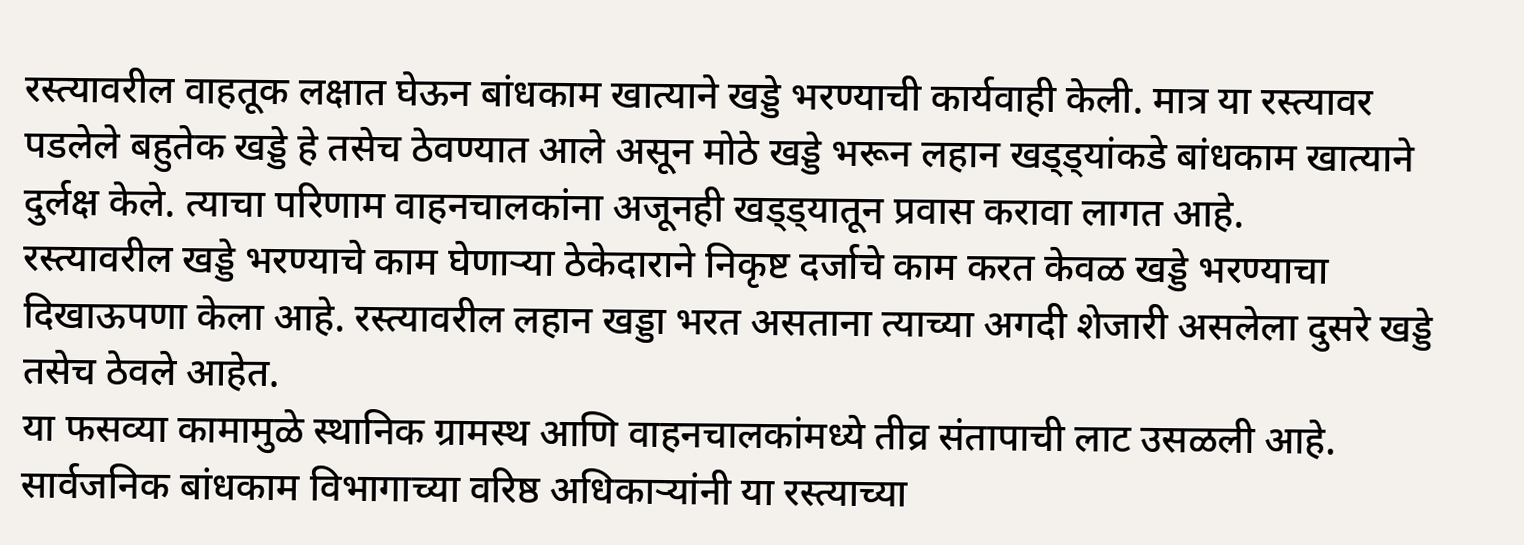रस्त्यावरील वाहतूक लक्षात घेऊन बांधकाम खात्याने खड्डे भरण्याची कार्यवाही केली. मात्र या रस्त्यावर पडलेले बहुतेक खड्डे हे तसेच ठेवण्यात आले असून मोठे खड्डे भरून लहान खड्ड्यांकडे बांधकाम खात्याने दुर्लक्ष केले. त्याचा परिणाम वाहनचालकांना अजूनही खड्ड्यातून प्रवास करावा लागत आहे.
रस्त्यावरील खड्डे भरण्याचे काम घेणाऱ्या ठेकेदाराने निकृष्ट दर्जाचे काम करत केवळ खड्डे भरण्याचा दिखाऊपणा केला आहे. रस्त्यावरील लहान खड्डा भरत असताना त्याच्या अगदी शेजारी असलेला दुसरे खड्डे तसेच ठेवले आहेत.
या फसव्या कामामुळे स्थानिक ग्रामस्थ आणि वाहनचालकांमध्ये तीव्र संतापाची लाट उसळली आहे. सार्वजनिक बांधकाम विभागाच्या वरिष्ठ अधिकाऱ्यांनी या रस्त्याच्या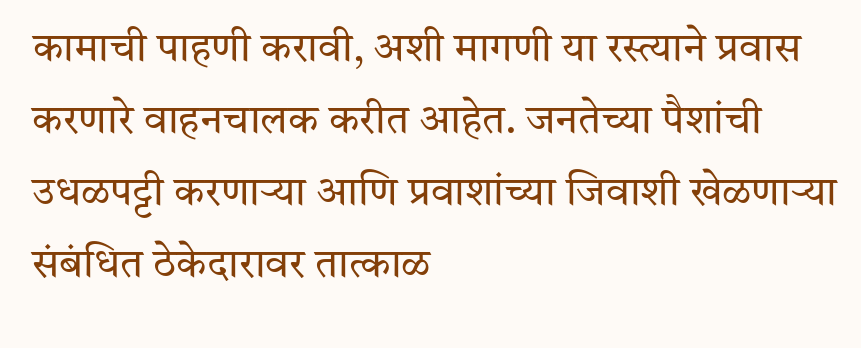कामाची पाहणी करावी, अशी मागणी या रस्त्याने प्रवास करणारे वाहनचालक करीत आहेत. जनतेच्या पैशांची उधळपट्टी करणाऱ्या आणि प्रवाशांच्या जिवाशी खेळणाऱ्या संबंधित ठेकेदारावर तात्काळ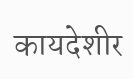कायदेशीर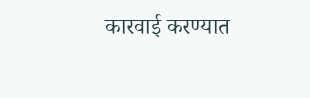कारवाई करण्यात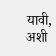यावी, अशी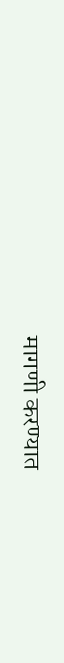मागणी करण्यात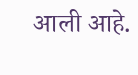आली आहे.